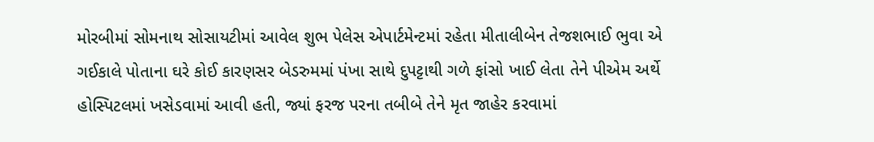મોરબીમાં સોમનાથ સોસાયટીમાં આવેલ શુભ પેલેસ એપાર્ટમેન્ટમાં રહેતા મીતાલીબેન તેજશભાઈ ભુવા એ ગઈકાલે પોતાના ઘરે કોઈ કારણસર બેડરુમમાં પંખા સાથે દુપટ્ટાથી ગળે ફાંસો ખાઈ લેતા તેને પીએમ અર્થે હોસ્પિટલમાં ખસેડવામાં આવી હતી, જ્યાં ફરજ પરના તબીબે તેને મૃત જાહેર કરવામાં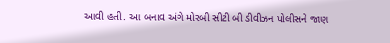આવી હતી. આ બનાવ અંગે મોરબી સીટી બી ડીવીઝન પોલીસને જાણ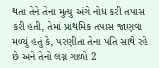થતા તેને તેના મુત્યુ અંગે નોધ કરી તપાસ કરી હતી, તેમાં પ્રાથમિક તપાસ જાણવા મળ્યું હતું કે, પરણીતા તેના પતિ સાથે રહે છે અને તેનો લગ્ન ગાળો 2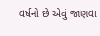વર્ષનો છે એવું જાણવા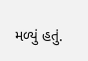મળ્યું હતું.